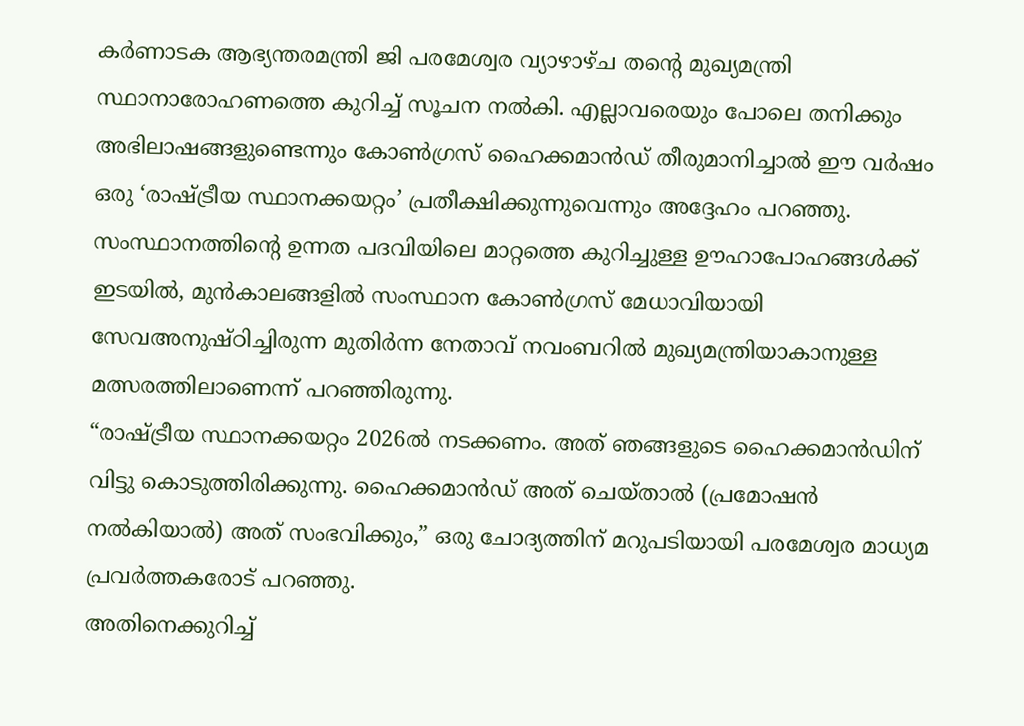കർണാടക ആഭ്യന്തരമന്ത്രി ജി പരമേശ്വര വ്യാഴാഴ്ച തൻ്റെ മുഖ്യമന്ത്രി സ്ഥാനാരോഹണത്തെ കുറിച്ച് സൂചന നൽകി. എല്ലാവരെയും പോലെ തനിക്കും അഭിലാഷങ്ങളുണ്ടെന്നും കോൺഗ്രസ് ഹൈക്കമാൻഡ് തീരുമാനിച്ചാൽ ഈ വർഷം ഒരു ‘രാഷ്ട്രീയ സ്ഥാനക്കയറ്റം’ പ്രതീക്ഷിക്കുന്നുവെന്നും അദ്ദേഹം പറഞ്ഞു.
സംസ്ഥാനത്തിൻ്റെ ഉന്നത പദവിയിലെ മാറ്റത്തെ കുറിച്ചുള്ള ഊഹാപോഹങ്ങൾക്ക് ഇടയിൽ, മുൻകാലങ്ങളിൽ സംസ്ഥാന കോൺഗ്രസ് മേധാവിയായി സേവഅനുഷ്ഠിച്ചിരുന്ന മുതിർന്ന നേതാവ് നവംബറിൽ മുഖ്യമന്ത്രിയാകാനുള്ള മത്സരത്തിലാണെന്ന് പറഞ്ഞിരുന്നു.
“രാഷ്ട്രീയ സ്ഥാനക്കയറ്റം 2026ൽ നടക്കണം. അത് ഞങ്ങളുടെ ഹൈക്കമാൻഡിന് വിട്ടു കൊടുത്തിരിക്കുന്നു. ഹൈക്കമാൻഡ് അത് ചെയ്താൽ (പ്രമോഷൻ നൽകിയാൽ) അത് സംഭവിക്കും,” ഒരു ചോദ്യത്തിന് മറുപടിയായി പരമേശ്വര മാധ്യമ പ്രവർത്തകരോട് പറഞ്ഞു.
അതിനെക്കുറിച്ച്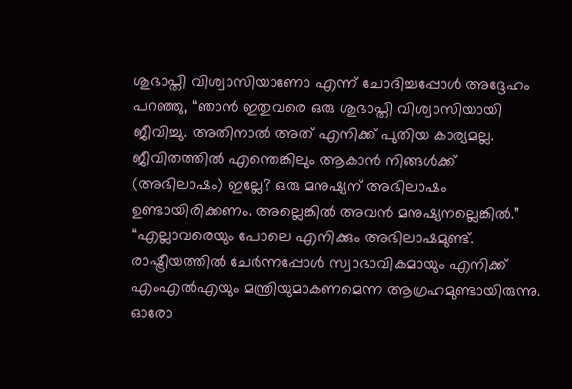ശുഭാപ്തി വിശ്വാസിയാണോ എന്ന് ചോദിച്ചപ്പോൾ അദ്ദേഹം പറഞ്ഞു, “ഞാൻ ഇതുവരെ ഒരു ശുഭാപ്തി വിശ്വാസിയായി ജീവിച്ചു. അതിനാൽ അത് എനിക്ക് പുതിയ കാര്യമല്ല. ജീവിതത്തിൽ എന്തെങ്കിലും ആകാൻ നിങ്ങൾക്ക് (അഭിലാഷം) ഇല്ലേ? ഒരു മനുഷ്യന് അഭിലാഷം ഉണ്ടായിരിക്കണം. അല്ലെങ്കിൽ അവൻ മനുഷ്യനല്ലെങ്കിൽ.”
“എല്ലാവരെയും പോലെ എനിക്കും അഭിലാഷമുണ്ട്. രാഷ്ട്രീയത്തിൽ ചേർന്നപ്പോൾ സ്വാഭാവികമായും എനിക്ക് എംഎൽഎയും മന്ത്രിയുമാകണമെന്ന ആഗ്രഹമുണ്ടായിരുന്നു. ഓരോ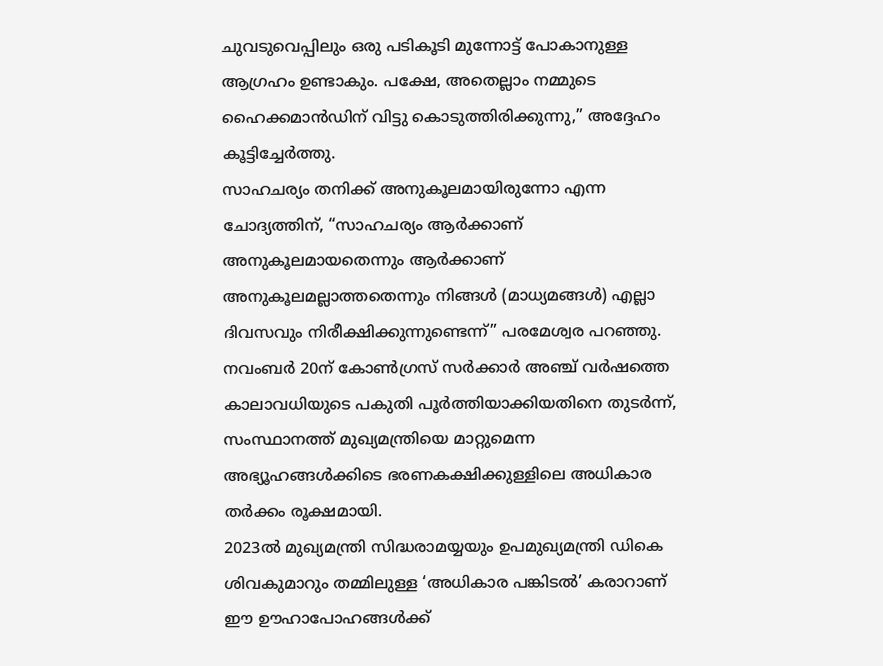ചുവടുവെപ്പിലും ഒരു പടികൂടി മുന്നോട്ട് പോകാനുള്ള ആഗ്രഹം ഉണ്ടാകും. പക്ഷേ, അതെല്ലാം നമ്മുടെ ഹൈക്കമാൻഡിന് വിട്ടു കൊടുത്തിരിക്കുന്നു,” അദ്ദേഹം കൂട്ടിച്ചേർത്തു.
സാഹചര്യം തനിക്ക് അനുകൂലമായിരുന്നോ എന്ന ചോദ്യത്തിന്, “സാഹചര്യം ആർക്കാണ് അനുകൂലമായതെന്നും ആർക്കാണ് അനുകൂലമല്ലാത്തതെന്നും നിങ്ങൾ (മാധ്യമങ്ങൾ) എല്ലാ ദിവസവും നിരീക്ഷിക്കുന്നുണ്ടെന്ന്” പരമേശ്വര പറഞ്ഞു.
നവംബർ 20ന് കോൺഗ്രസ് സർക്കാർ അഞ്ച് വർഷത്തെ കാലാവധിയുടെ പകുതി പൂർത്തിയാക്കിയതിനെ തുടർന്ന്, സംസ്ഥാനത്ത് മുഖ്യമന്ത്രിയെ മാറ്റുമെന്ന അഭ്യൂഹങ്ങൾക്കിടെ ഭരണകക്ഷിക്കുള്ളിലെ അധികാര തർക്കം രൂക്ഷമായി.
2023ൽ മുഖ്യമന്ത്രി സിദ്ധരാമയ്യയും ഉപമുഖ്യമന്ത്രി ഡികെ ശിവകുമാറും തമ്മിലുള്ള ‘അധികാര പങ്കിടൽ’ കരാറാണ് ഈ ഊഹാപോഹങ്ങൾക്ക്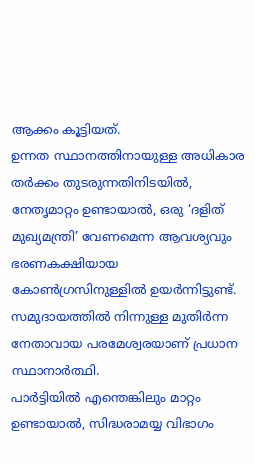ആക്കം കൂട്ടിയത്.
ഉന്നത സ്ഥാനത്തിനായുള്ള അധികാര തർക്കം തുടരുന്നതിനിടയിൽ, നേതൃമാറ്റം ഉണ്ടായാൽ, ഒരു ‘ദളിത് മുഖ്യമന്ത്രി’ വേണമെന്ന ആവശ്യവും ഭരണകക്ഷിയായ കോൺഗ്രസിനുള്ളിൽ ഉയർന്നിട്ടുണ്ട്. സമുദായത്തിൽ നിന്നുള്ള മുതിർന്ന നേതാവായ പരമേശ്വരയാണ് പ്രധാന സ്ഥാനാർത്ഥി.
പാർട്ടിയിൽ എന്തെങ്കിലും മാറ്റം ഉണ്ടായാൽ, സിദ്ധരാമയ്യ വിഭാഗം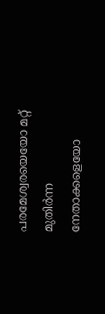പരമേശ്വരയെയോ മറ്റ് മുതിർന്ന നേതാക്കളെയോ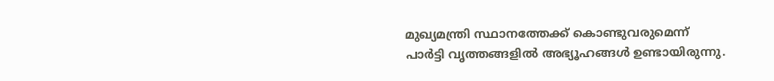മുഖ്യമന്ത്രി സ്ഥാനത്തേക്ക് കൊണ്ടുവരുമെന്ന് പാർട്ടി വൃത്തങ്ങളിൽ അഭ്യൂഹങ്ങൾ ഉണ്ടായിരുന്നു.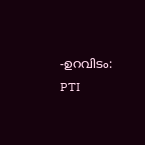-ഉറവിടം: PTI